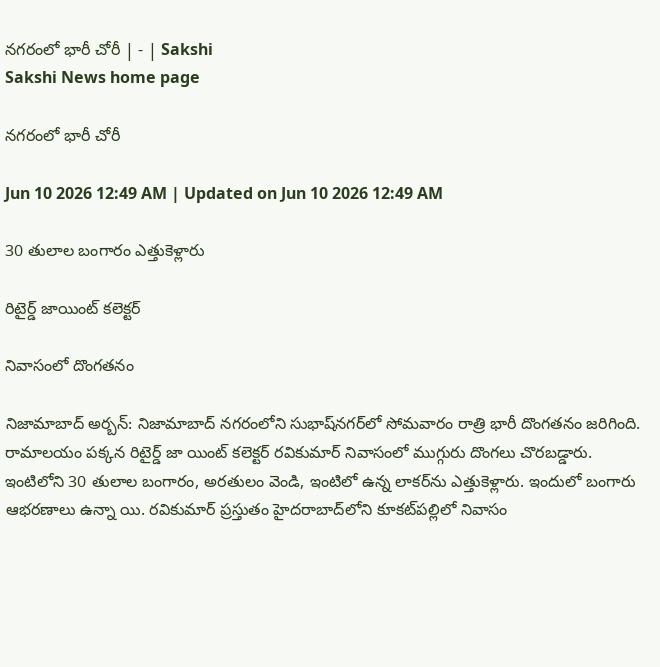నగరంలో భారీ చోరీ | - | Sakshi
Sakshi News home page

నగరంలో భారీ చోరీ

Jun 10 2026 12:49 AM | Updated on Jun 10 2026 12:49 AM

30 తులాల బంగారం ఎత్తుకెళ్లారు

రిటైర్డ్‌ జాయింట్‌ కలెక్టర్‌

నివాసంలో దొంగతనం

నిజామాబాద్‌ అర్బన్‌: నిజామాబాద్‌ నగరంలోని సుభాష్‌నగర్‌లో సోమవారం రాత్రి భారీ దొంగతనం జరిగింది. రామాలయం పక్కన రిటైర్డ్‌ జా యింట్‌ కలెక్టర్‌ రవికుమార్‌ నివాసంలో ముగ్గురు దొంగలు చొరబడ్డారు. ఇంటిలోని 30 తులాల బంగారం, అరతులం వెండి, ఇంటిలో ఉన్న లాకర్‌ను ఎత్తుకెళ్లారు. ఇందులో బంగారు ఆభరణాలు ఉన్నా యి. రవికుమార్‌ ప్రస్తుతం హైదరాబాద్‌లోని కూకట్‌పల్లిలో నివాసం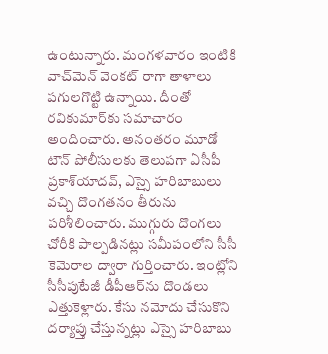ఉంటున్నారు. మంగళవారం ఇంటికి వాచ్‌మెన్‌ వెంకట్‌ రాగా తాళాలు పగులగొట్టి ఉన్నాయి. దీంతో రవికుమార్‌కు సమాచారం అందించారు. అనంతరం మూడో టౌన్‌ పోలీసులకు తెలుపగా ఏసీపీ ప్రకాశ్‌యాదవ్‌, ఎస్సై హరిబాబులు వచ్చి దొంగతనం తీరును పరిశీలించారు. ముగ్గురు దొంగలు చోరీకి పాల్పడినట్లు సమీపంలోని సీసీ కెమెరాల ద్వారా గుర్తించారు. ఇంట్లోని సీసీపుటేజీ డీపీఆర్‌ను దొండలు ఎత్తుకెళ్లారు. కేసు నమోదు చేసుకొని దర్యాప్తు చేస్తున్నట్లు ఎస్సై హరిబాబు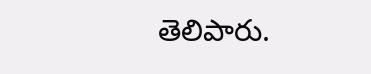తెలిపారు.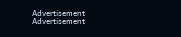Advertisement
Advertisement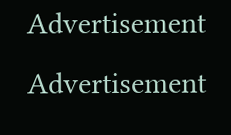Advertisement
Advertisement